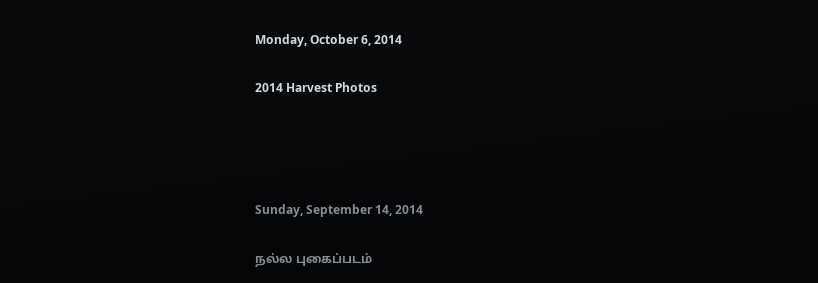Monday, October 6, 2014

2014 Harvest Photos




Sunday, September 14, 2014

நல்ல புகைப்படம்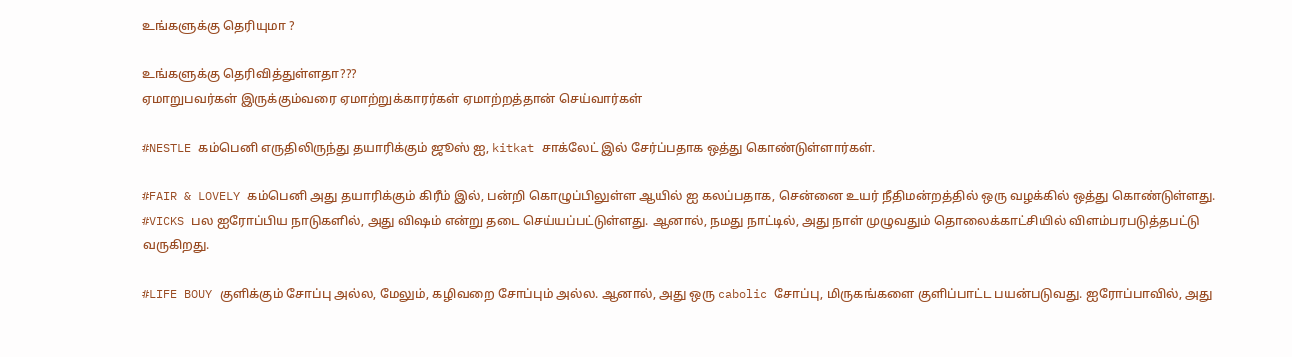உங்களுக்கு தெரியுமா ?

உங்களுக்கு தெரிவித்துள்ளதா???
ஏமாறுபவர்கள் இருக்கும்வரை ஏமாற்றுக்காரர்கள் ஏமாற்றத்தான் செய்வார்கள்

#NESTLE கம்பெனி எருதிலிருந்து தயாரிக்கும் ஜூஸ் ஐ, kitkat சாக்லேட் இல் சேர்ப்பதாக ஒத்து கொண்டுள்ளார்கள்.

#FAIR & LOVELY கம்பெனி அது தயாரிக்கும் கிரீம் இல், பன்றி கொழுப்பிலுள்ள ஆயில் ஐ கலப்பதாக, சென்னை உயர் நீதிமன்றத்தில் ஒரு வழக்கில் ஒத்து கொண்டுள்ளது.
#VICKS பல ஐரோப்பிய நாடுகளில், அது விஷம் என்று தடை செய்யப்பட்டுள்ளது. ஆனால், நமது நாட்டில், அது நாள் முழுவதும் தொலைக்காட்சியில் விளம்பரபடுத்தபட்டு வருகிறது.

#LIFE BOUY குளிக்கும் சோப்பு அல்ல, மேலும், கழிவறை சோப்பும் அல்ல. ஆனால், அது ஒரு cabolic சோப்பு, மிருகங்களை குளிப்பாட்ட பயன்படுவது. ஐரோப்பாவில், அது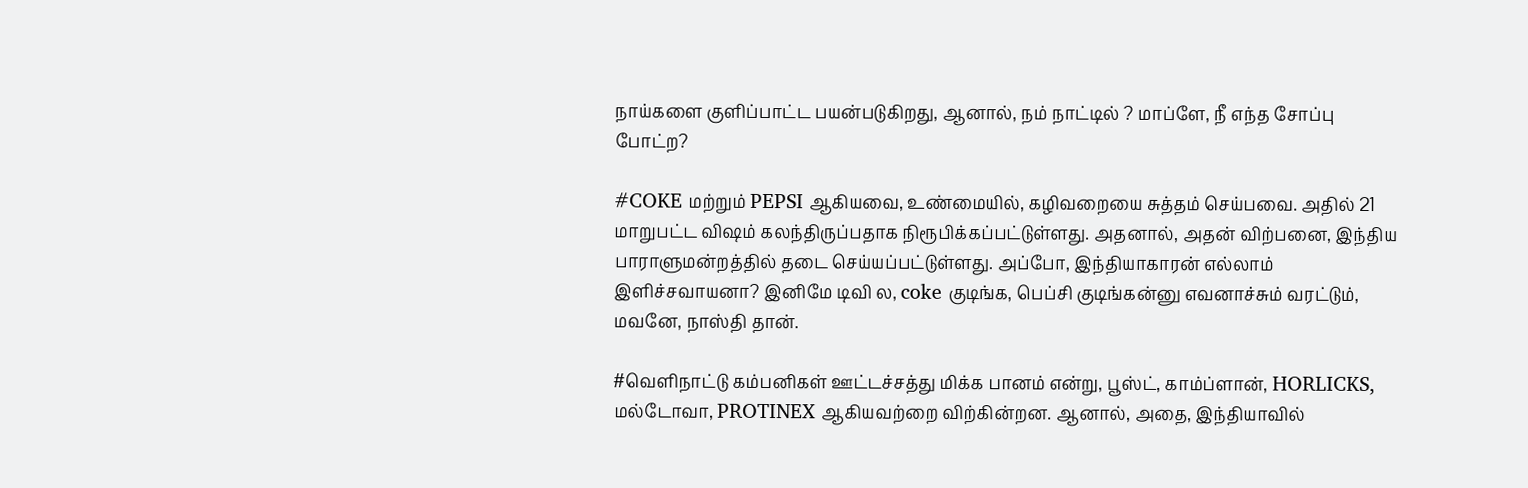நாய்களை குளிப்பாட்ட பயன்படுகிறது, ஆனால், நம் நாட்டில் ? மாப்ளே, நீ எந்த சோப்பு போட்ற?

#COKE மற்றும் PEPSI ஆகியவை, உண்மையில், கழிவறையை சுத்தம் செய்பவை. அதில் 21 மாறுபட்ட விஷம் கலந்திருப்பதாக நிரூபிக்கப்பட்டுள்ளது. அதனால், அதன் விற்பனை, இந்திய பாராளுமன்றத்தில் தடை செய்யப்பட்டுள்ளது. அப்போ, இந்தியாகாரன் எல்லாம் இளிச்சவாயனா? இனிமே டிவி ல, coke குடிங்க, பெப்சி குடிங்கன்னு எவனாச்சும் வரட்டும், மவனே, நாஸ்தி தான்.

#வெளிநாட்டு கம்பனிகள் ஊட்டச்சத்து மிக்க பானம் என்று, பூஸ்ட், காம்ப்ளான், HORLICKS, மல்டோவா, PROTINEX ஆகியவற்றை விற்கின்றன. ஆனால், அதை, இந்தியாவில்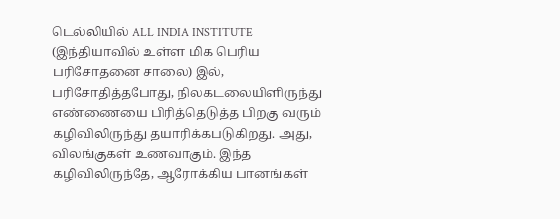டெல்லியில் ALL INDIA INSTITUTE (இந்தியாவில் உள்ள மிக பெரிய பரிசோதனை சாலை) இல், பரிசோதித்தபோது, நிலகடலையிளிருந்து எண்ணையை பிரித்தெடுத்த பிறகு வரும் கழிவிலிருந்து தயாரிக்கபடுகிறது. அது, விலங்குகள் உணவாகும். இந்த கழிவிலிருந்தே, ஆரோக்கிய பானங்கள்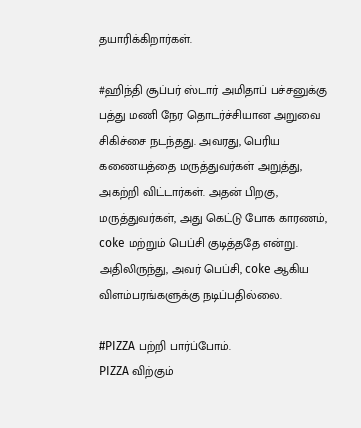தயாரிக்கிறார்கள்.

#ஹிந்தி சூப்பர் ஸ்டார் அமிதாப் பச்சனுக்கு பத்து மணி நேர தொடர்ச்சியான அறுவை சிகிச்சை நடந்தது. அவரது, பெரிய கணையத்தை மருத்துவர்கள் அறுத்து, அகற்றி விட்டார்கள். அதன் பிறகு, மருத்துவர்கள், அது கெட்டு போக காரணம், coke மற்றும் பெப்சி குடித்ததே என்று. அதிலிருந்து, அவர் பெப்சி, coke ஆகிய விளம்பரங்களுக்கு நடிப்பதில்லை.

#PIZZA பற்றி பார்ப்போம்.
PIZZA விற்கும்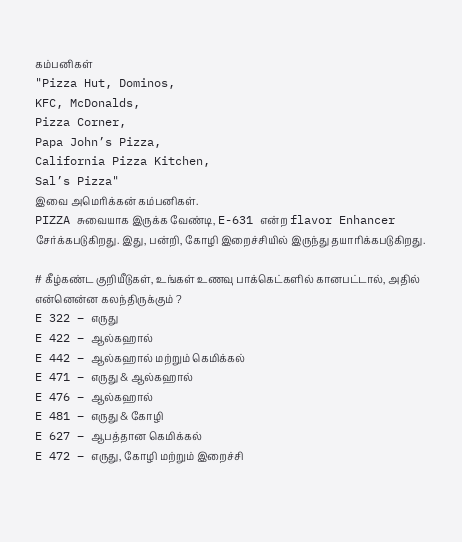கம்பனிகள்
"Pizza Hut, Dominos,
KFC, McDonalds,
Pizza Corner,
Papa John’s Pizza,
California Pizza Kitchen,
Sal’s Pizza"
இவை அமெரிக்கன் கம்பனிகள்.
PIZZA சுவையாக இருக்க வேண்டி, E-631 என்ற flavor Enhancer சேர்க்கபடுகிறது. இது, பன்றி, கோழி இறைச்சியில் இருந்து தயாரிக்கபடுகிறது.

# கீழ்கண்ட குறியீடுகள், உங்கள் உணவு பாக்கெட்களில் கானபட்டால், அதில் என்னென்ன கலந்திருக்கும் ?
E 322 – எருது
E 422 – ஆல்கஹால்
E 442 – ஆல்கஹால் மற்றும் கெமிக்கல்
E 471 – எருது & ஆல்கஹால்
E 476 – ஆல்கஹால்
E 481 – எருது & கோழி
E 627 – ஆபத்தான கெமிக்கல்
E 472 – எருது, கோழி மற்றும் இறைச்சி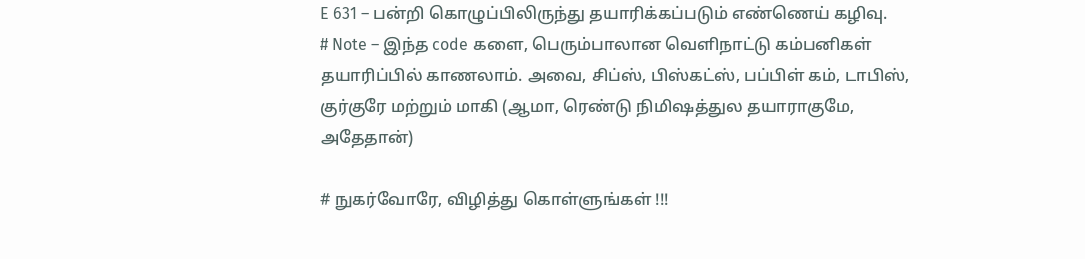E 631 – பன்றி கொழுப்பிலிருந்து தயாரிக்கப்படும் எண்ணெய் கழிவு.
# Note – இந்த code களை, பெரும்பாலான வெளிநாட்டு கம்பனிகள் தயாரிப்பில் காணலாம். அவை, சிப்ஸ், பிஸ்கட்ஸ், பப்பிள் கம், டாபிஸ், குர்குரே மற்றும் மாகி (ஆமா, ரெண்டு நிமிஷத்துல தயாராகுமே, அதேதான்)

# நுகர்வோரே, விழித்து கொள்ளுங்கள் !!!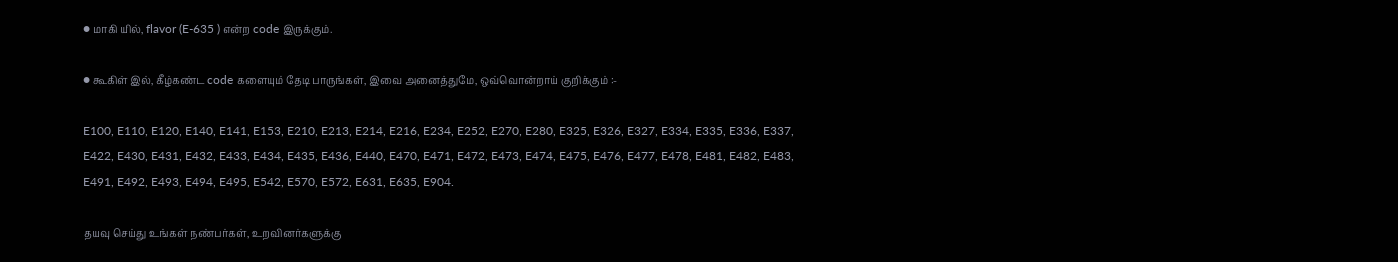● மாகி யில், flavor (E-635 ) என்ற code இருக்கும்.

● கூகிள் இல், கீழ்கண்ட code களையும் தேடி பாருங்கள், இவை அனைத்துமே, ஒவ்வொன்றாய் குறிக்கும் :-

E100, E110, E120, E140, E141, E153, E210, E213, E214, E216, E234, E252, E270, E280, E325, E326, E327, E334, E335, E336, E337, E422, E430, E431, E432, E433, E434, E435, E436, E440, E470, E471, E472, E473, E474, E475, E476, E477, E478, E481, E482, E483, E491, E492, E493, E494, E495, E542, E570, E572, E631, E635, E904.

தயவு செய்து உங்கள் நண்பர்கள், உறவினர்களுக்கு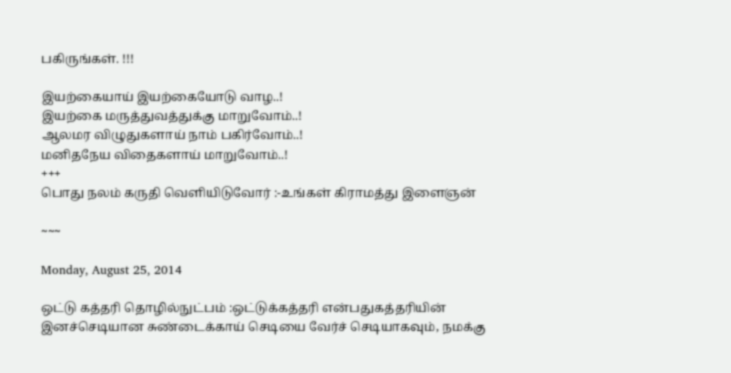பகிருங்கள். !!!

இயற்கையாய் இயற்கையோடு வாழ..!
இயற்கை மருத்துவத்துக்கு மாறுவோம்..!
ஆலமர விழுதுகளாய் நாம் பகிர்வோம்..!
மனிதநேய விதைகளாய் மாறுவோம்..!
+++
பொது நலம் கருதி வெளியிடுவோர் :-உங்கள் கிராமத்து இளைஞன்

~~~

Monday, August 25, 2014

ஒட்டு கத்தரி தொழில்நுட்பம் :ஒட்டுக்கத்தரி என்பதுகத்தரியின் இனச்செடியான சுண்டைக்காய் செடியை வேர்ச் செடியாகவும், நமக்கு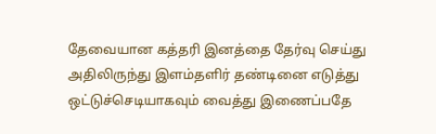தேவையான கத்தரி இனத்தை தேர்வு செய்து அதிலிருந்து இளம்தளிர் தண்டினை எடுத்து ஒட்டுச்செடியாகவும் வைத்து இணைப்பதே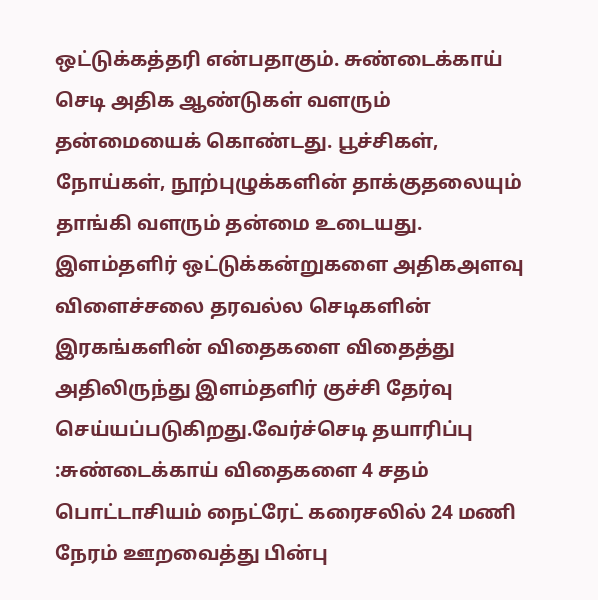ஒட்டுக்கத்தரி என்பதாகும். சுண்டைக்காய் செடி அதிக ஆண்டுகள் வளரும் தன்மையைக் கொண்டது. பூச்சிகள், நோய்கள், நூற்புழுக்களின் தாக்குதலையும் தாங்கி வளரும் தன்மை உடையது. இளம்தளிர் ஒட்டுக்கன்றுகளை அதிகஅளவு விளைச்சலை தரவல்ல செடிகளின் இரகங்களின் விதைகளை விதைத்து அதிலிருந்து இளம்தளிர் குச்சி தேர்வு செய்யப்படுகிறது.வேர்ச்செடி தயாரிப்பு :சுண்டைக்காய் விதைகளை 4 சதம் பொட்டாசியம் நைட்ரேட் கரைசலில் 24 மணி நேரம் ஊறவைத்து பின்பு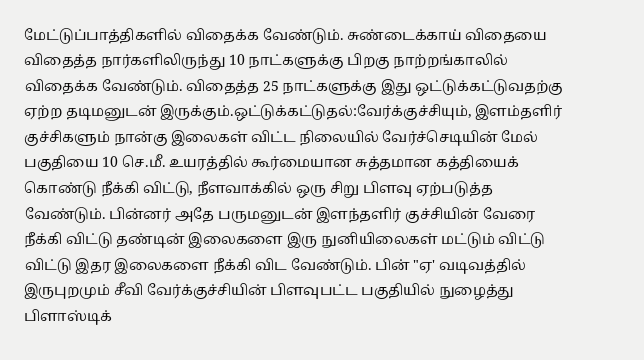மேட்டுப்பாத்திகளில் விதைக்க வேண்டும். சுண்டைக்காய் விதையை விதைத்த நார்களிலிருந்து 10 நாட்களுக்கு பிறகு நாற்றங்காலில் விதைக்க வேண்டும். விதைத்த 25 நாட்களுக்கு இது ஒட்டுக்கட்டுவதற்கு ஏற்ற தடிமனுடன் இருக்கும்.ஒட்டுக்கட்டுதல்:வேர்க்குச்சியும், இளம்தளிர் குச்சிகளும் நான்கு இலைகள் விட்ட நிலையில் வேர்ச்செடியின் மேல் பகுதியை 10 செ.மீ. உயரத்தில் கூர்மையான சுத்தமான கத்தியைக் கொண்டு நீக்கி விட்டு, நீளவாக்கில் ஒரு சிறு பிளவு ஏற்படுத்த வேண்டும். பின்னர் அதே பருமனுடன் இளந்தளிர் குச்சியின் வேரை நீக்கி விட்டு தண்டின் இலைகளை இரு நுனியிலைகள் மட்டும் விட்டு விட்டு இதர இலைகளை நீக்கி விட வேண்டும். பின் "ஏ' வடிவத்தில் இருபுறமும் சீவி வேர்க்குச்சியின் பிளவுபட்ட பகுதியில் நுழைத்து பிளாஸ்டிக்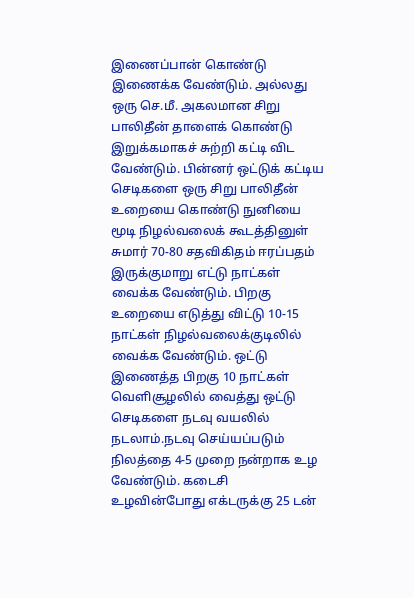இணைப்பான் கொண்டு இணைக்க வேண்டும். அல்லது ஒரு செ.மீ. அகலமான சிறு பாலிதீன் தாளைக் கொண்டு இறுக்கமாகச் சுற்றி கட்டி விட வேண்டும். பின்னர் ஒட்டுக் கட்டிய செடிகளை ஒரு சிறு பாலிதீன் உறையை கொண்டு நுனியை மூடி நிழல்வலைக் கூடத்தினுள் சுமார் 70-80 சதவிகிதம் ஈரப்பதம் இருக்குமாறு எட்டு நாட்கள் வைக்க வேண்டும். பிறகு உறையை எடுத்து விட்டு 10-15 நாட்கள் நிழல்வலைக்குடிலில் வைக்க வேண்டும். ஒட்டு இணைத்த பிறகு 10 நாட்கள் வெளிசூழலில் வைத்து ஒட்டு செடிகளை நடவு வயலில் நடலாம்.நடவு செய்யப்படும் நிலத்தை 4-5 முறை நன்றாக உழ வேண்டும். கடைசி உழவின்போது எக்டருக்கு 25 டன்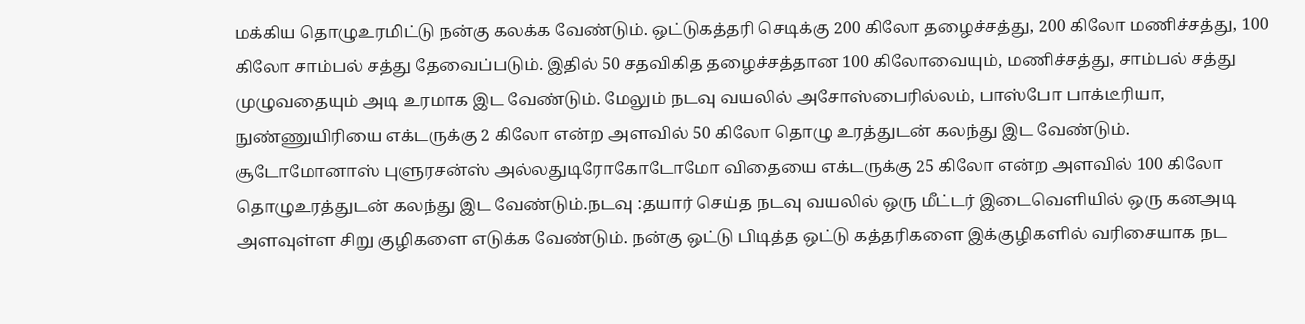மக்கிய தொழுஉரமிட்டு நன்கு கலக்க வேண்டும். ஒட்டுகத்தரி செடிக்கு 200 கிலோ தழைச்சத்து, 200 கிலோ மணிச்சத்து, 100 கிலோ சாம்பல் சத்து தேவைப்படும். இதில் 50 சதவிகித தழைச்சத்தான 100 கிலோவையும், மணிச்சத்து, சாம்பல் சத்து முழுவதையும் அடி உரமாக இட வேண்டும். மேலும் நடவு வயலில் அசோஸ்பைரில்லம், பாஸ்போ பாக்டீரியா, நுண்ணுயிரியை எக்டருக்கு 2 கிலோ என்ற அளவில் 50 கிலோ தொழு உரத்துடன் கலந்து இட வேண்டும். சூடோமோனாஸ் புளுரசன்ஸ் அல்லதுடிரோகோடோமோ விதையை எக்டருக்கு 25 கிலோ என்ற அளவில் 100 கிலோ தொழுஉரத்துடன் கலந்து இட வேண்டும்.நடவு :தயார் செய்த நடவு வயலில் ஒரு மீட்டர் இடைவெளியில் ஒரு கனஅடி அளவுள்ள சிறு குழிகளை எடுக்க வேண்டும். நன்கு ஒட்டு பிடித்த ஒட்டு கத்தரிகளை இக்குழிகளில் வரிசையாக நட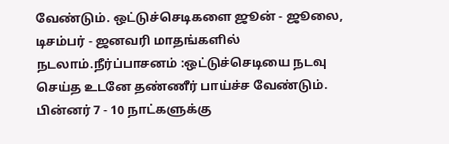வேண்டும். ஒட்டுச்செடிகளை ஜூன் - ஜூலை, டிசம்பர் - ஜனவரி மாதங்களில் நடலாம்.நீர்ப்பாசனம் :ஒட்டுச்செடியை நடவு செய்த உடனே தண்ணீர் பாய்ச்ச வேண்டும். பின்னர் 7 - 10 நாட்களுக்கு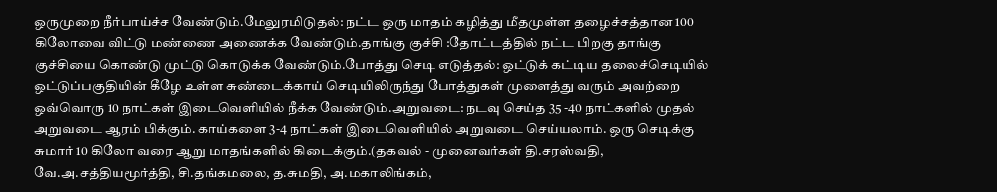ஒருமுறை நீர்பாய்ச்ச வேண்டும்.மேலுரமிடுதல்: நட்ட ஒரு மாதம் கழித்து மீதமுள்ள தழைச்சத்தான 100 கிலோவை விட்டு மண்ணை அணைக்க வேண்டும்.தாங்கு குச்சி :தோட்டத்தில் நட்ட பிறகு தாங்கு குச்சியை கொண்டு முட்டு கொடுக்க வேண்டும்.போத்து செடி எடுத்தல்: ஒட்டுக் கட்டிய தலைச்செடியில் ஒட்டுப்பகுதியின் கீழே உள்ள சுண்டைக்காய் செடியிலிருந்து போத்துகள் முளைத்து வரும் அவற்றை ஒவ்வொரு 10 நாட்கள் இடைவெளியில் நீக்க வேண்டும்.அறுவடை: நடவு செய்த 35 -40 நாட்களில் முதல் அறுவடை ஆரம் பிக்கும். காய்களை 3-4 நாட்கள் இடைவெளியில் அறுவடை செய்யலாம். ஒரு செடிக்கு சுமார் 10 கிலோ வரை ஆறு மாதங்களில் கிடைக்கும்.(தகவல் - முனைவர்கள் தி.சரஸ்வதி, வே.அ.சத்தியமூர்த்தி, சி.தங்கமலை, த.சுமதி, அ.மகாலிங்கம்,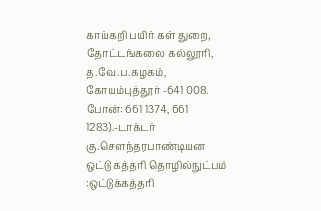காய்கறி பயிர் கள் துறை, தோட்டங்கலை கல்லூரி, த.வே.ப.கழகம், கோயம்புத்தூர் -641 008. போன்: 661 1374, 661 1283).-டாக்டர் கு.சௌந்தரபாண்டியன
ஒட்டு கத்தரி தொழில்நுட்பம் :ஒட்டுக்கத்தரி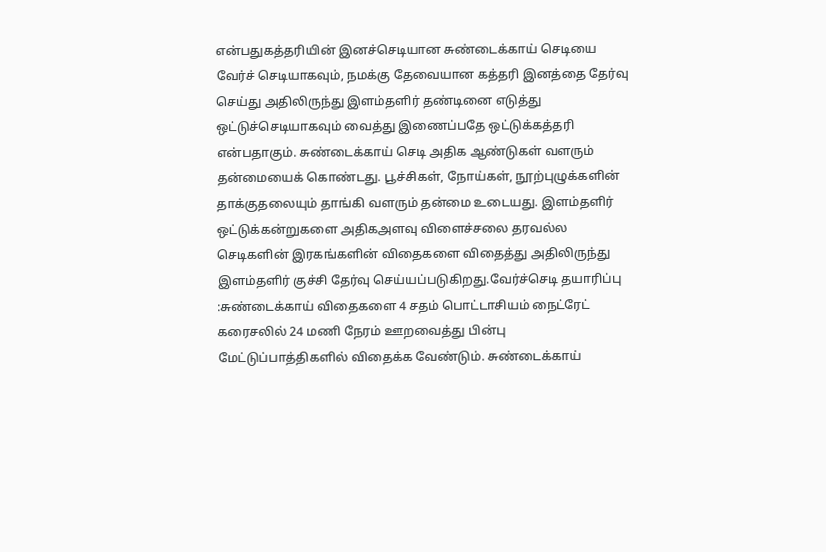என்பதுகத்தரியின் இனச்செடியான சுண்டைக்காய் செடியை வேர்ச் செடியாகவும், நமக்கு தேவையான கத்தரி இனத்தை தேர்வு செய்து அதிலிருந்து இளம்தளிர் தண்டினை எடுத்து ஒட்டுச்செடியாகவும் வைத்து இணைப்பதே ஒட்டுக்கத்தரி என்பதாகும். சுண்டைக்காய் செடி அதிக ஆண்டுகள் வளரும் தன்மையைக் கொண்டது. பூச்சிகள், நோய்கள், நூற்புழுக்களின் தாக்குதலையும் தாங்கி வளரும் தன்மை உடையது. இளம்தளிர் ஒட்டுக்கன்றுகளை அதிகஅளவு விளைச்சலை தரவல்ல செடிகளின் இரகங்களின் விதைகளை விதைத்து அதிலிருந்து இளம்தளிர் குச்சி தேர்வு செய்யப்படுகிறது.வேர்ச்செடி தயாரிப்பு :சுண்டைக்காய் விதைகளை 4 சதம் பொட்டாசியம் நைட்ரேட் கரைசலில் 24 மணி நேரம் ஊறவைத்து பின்பு மேட்டுப்பாத்திகளில் விதைக்க வேண்டும். சுண்டைக்காய்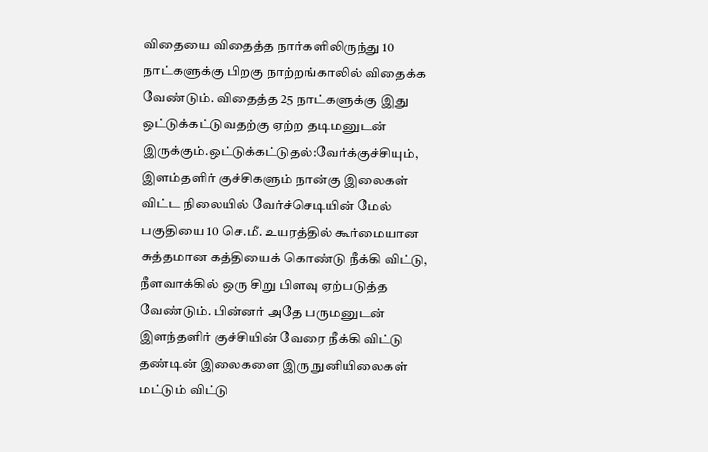விதையை விதைத்த நார்களிலிருந்து 10 நாட்களுக்கு பிறகு நாற்றங்காலில் விதைக்க வேண்டும். விதைத்த 25 நாட்களுக்கு இது ஒட்டுக்கட்டுவதற்கு ஏற்ற தடிமனுடன் இருக்கும்.ஒட்டுக்கட்டுதல்:வேர்க்குச்சியும், இளம்தளிர் குச்சிகளும் நான்கு இலைகள் விட்ட நிலையில் வேர்ச்செடியின் மேல் பகுதியை 10 செ.மீ. உயரத்தில் கூர்மையான சுத்தமான கத்தியைக் கொண்டு நீக்கி விட்டு, நீளவாக்கில் ஒரு சிறு பிளவு ஏற்படுத்த வேண்டும். பின்னர் அதே பருமனுடன் இளந்தளிர் குச்சியின் வேரை நீக்கி விட்டு தண்டின் இலைகளை இரு நுனியிலைகள் மட்டும் விட்டு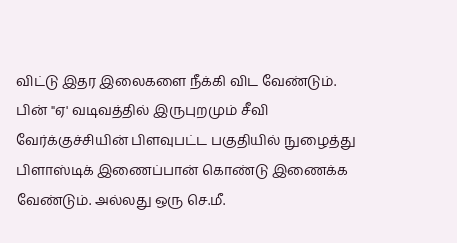விட்டு இதர இலைகளை நீக்கி விட வேண்டும். பின் "ஏ' வடிவத்தில் இருபுறமும் சீவி வேர்க்குச்சியின் பிளவுபட்ட பகுதியில் நுழைத்து பிளாஸ்டிக் இணைப்பான் கொண்டு இணைக்க வேண்டும். அல்லது ஒரு செ.மீ.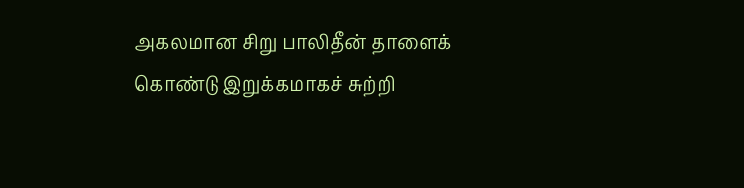அகலமான சிறு பாலிதீன் தாளைக் கொண்டு இறுக்கமாகச் சுற்றி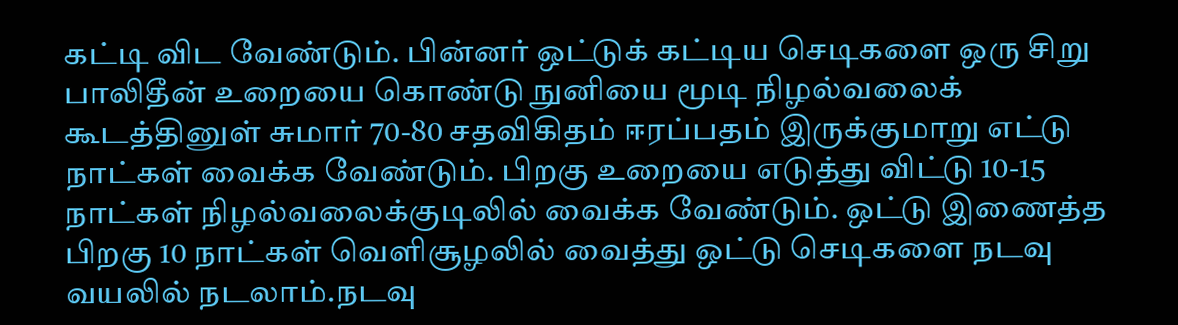கட்டி விட வேண்டும். பின்னர் ஒட்டுக் கட்டிய செடிகளை ஒரு சிறு பாலிதீன் உறையை கொண்டு நுனியை மூடி நிழல்வலைக் கூடத்தினுள் சுமார் 70-80 சதவிகிதம் ஈரப்பதம் இருக்குமாறு எட்டு நாட்கள் வைக்க வேண்டும். பிறகு உறையை எடுத்து விட்டு 10-15 நாட்கள் நிழல்வலைக்குடிலில் வைக்க வேண்டும். ஒட்டு இணைத்த பிறகு 10 நாட்கள் வெளிசூழலில் வைத்து ஒட்டு செடிகளை நடவு வயலில் நடலாம்.நடவு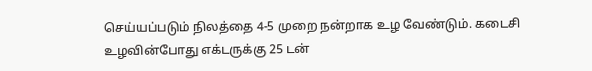செய்யப்படும் நிலத்தை 4-5 முறை நன்றாக உழ வேண்டும். கடைசி உழவின்போது எக்டருக்கு 25 டன்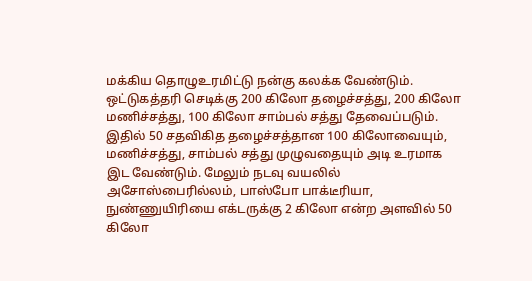மக்கிய தொழுஉரமிட்டு நன்கு கலக்க வேண்டும். ஒட்டுகத்தரி செடிக்கு 200 கிலோ தழைச்சத்து, 200 கிலோ மணிச்சத்து, 100 கிலோ சாம்பல் சத்து தேவைப்படும். இதில் 50 சதவிகித தழைச்சத்தான 100 கிலோவையும், மணிச்சத்து, சாம்பல் சத்து முழுவதையும் அடி உரமாக இட வேண்டும். மேலும் நடவு வயலில் அசோஸ்பைரில்லம், பாஸ்போ பாக்டீரியா, நுண்ணுயிரியை எக்டருக்கு 2 கிலோ என்ற அளவில் 50 கிலோ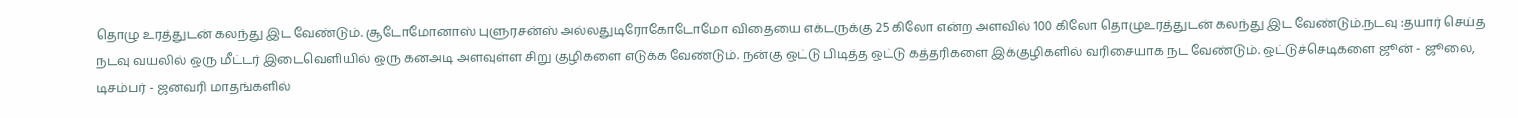தொழு உரத்துடன் கலந்து இட வேண்டும். சூடோமோனாஸ் புளுரசன்ஸ் அல்லதுடிரோகோடோமோ விதையை எக்டருக்கு 25 கிலோ என்ற அளவில் 100 கிலோ தொழுஉரத்துடன் கலந்து இட வேண்டும்.நடவு :தயார் செய்த நடவு வயலில் ஒரு மீட்டர் இடைவெளியில் ஒரு கனஅடி அளவுள்ள சிறு குழிகளை எடுக்க வேண்டும். நன்கு ஒட்டு பிடித்த ஒட்டு கத்தரிகளை இக்குழிகளில் வரிசையாக நட வேண்டும். ஒட்டுச்செடிகளை ஜூன் - ஜூலை, டிசம்பர் - ஜனவரி மாதங்களில்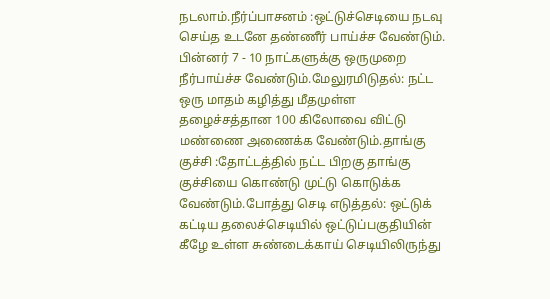நடலாம்.நீர்ப்பாசனம் :ஒட்டுச்செடியை நடவு செய்த உடனே தண்ணீர் பாய்ச்ச வேண்டும். பின்னர் 7 - 10 நாட்களுக்கு ஒருமுறை நீர்பாய்ச்ச வேண்டும்.மேலுரமிடுதல்: நட்ட ஒரு மாதம் கழித்து மீதமுள்ள தழைச்சத்தான 100 கிலோவை விட்டு மண்ணை அணைக்க வேண்டும்.தாங்கு குச்சி :தோட்டத்தில் நட்ட பிறகு தாங்கு குச்சியை கொண்டு முட்டு கொடுக்க வேண்டும்.போத்து செடி எடுத்தல்: ஒட்டுக் கட்டிய தலைச்செடியில் ஒட்டுப்பகுதியின் கீழே உள்ள சுண்டைக்காய் செடியிலிருந்து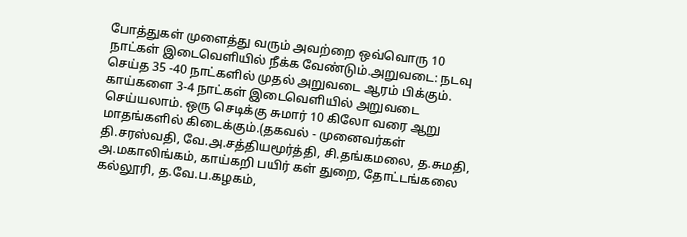போத்துகள் முளைத்து வரும் அவற்றை ஒவ்வொரு 10 நாட்கள் இடைவெளியில் நீக்க வேண்டும்.அறுவடை: நடவு செய்த 35 -40 நாட்களில் முதல் அறுவடை ஆரம் பிக்கும். காய்களை 3-4 நாட்கள் இடைவெளியில் அறுவடை செய்யலாம். ஒரு செடிக்கு சுமார் 10 கிலோ வரை ஆறு மாதங்களில் கிடைக்கும்.(தகவல் - முனைவர்கள் தி.சரஸ்வதி, வே.அ.சத்தியமூர்த்தி, சி.தங்கமலை, த.சுமதி, அ.மகாலிங்கம், காய்கறி பயிர் கள் துறை, தோட்டங்கலை கல்லூரி, த.வே.ப.கழகம்,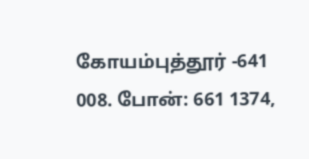கோயம்புத்தூர் -641 008. போன்: 661 1374,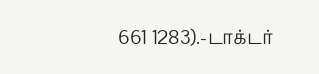661 1283).-டாக்டர்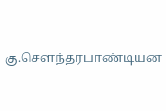கு.சௌந்தரபாண்டியன